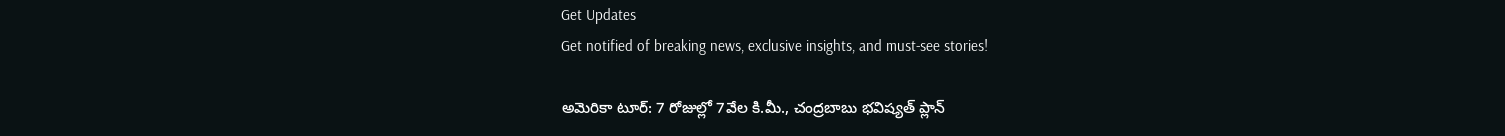Get Updates
Get notified of breaking news, exclusive insights, and must-see stories!

అమెరికా టూర్: 7 రోజుల్లో 7వేల కి.మీ., చంద్రబాబు భవిష్యత్ ప్లాన్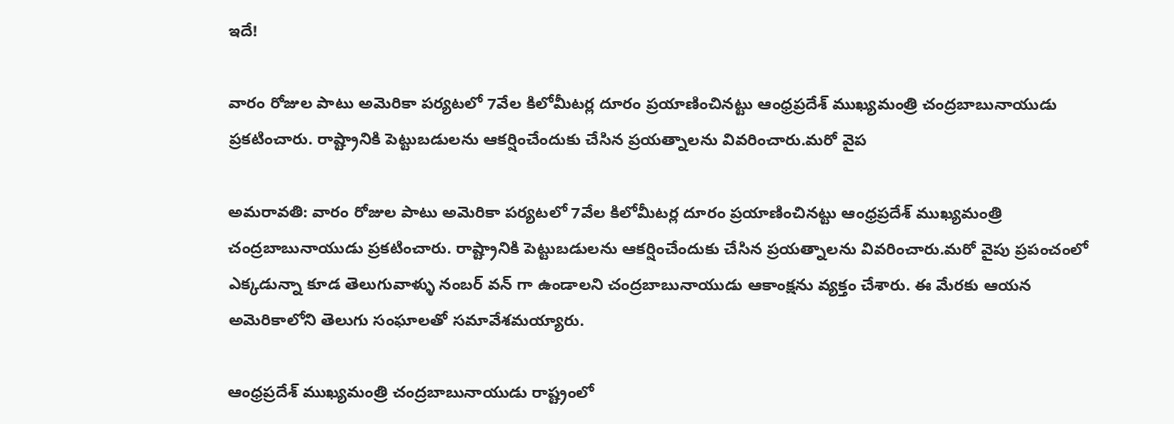ఇదే!

వారం రోజుల పాటు అమెరికా పర్యటలో 7వేల కిలోమీటర్ల దూరం ప్రయాణించినట్టు ఆంధ్రప్రదేశ్ ముఖ్యమంత్రి చంద్రబాబునాయుడు ప్రకటించారు. రాష్ట్రానికి పెట్టుబడులను ఆకర్షించేందుకు చేసిన ప్రయత్నాలను వివరించారు.మరో వైప

అమరావతి: వారం రోజుల పాటు అమెరికా పర్యటలో 7వేల కిలోమీటర్ల దూరం ప్రయాణించినట్టు ఆంధ్రప్రదేశ్ ముఖ్యమంత్రి చంద్రబాబునాయుడు ప్రకటించారు. రాష్ట్రానికి పెట్టుబడులను ఆకర్షించేందుకు చేసిన ప్రయత్నాలను వివరించారు.మరో వైపు ప్రపంచంలో ఎక్కడున్నా కూడ తెలుగువాళ్ళు నంబర్ వన్ గా ఉండాలని చంద్రబాబునాయుడు ఆకాంక్షను వ్యక్తం చేశారు. ఈ మేరకు ఆయన అమెరికాలోని తెలుగు సంఘాలతో సమావేశమయ్యారు.

ఆంధ్రప్రదేశ్ ముఖ్యమంత్రి చంద్రబాబునాయుడు రాష్ట్రంలో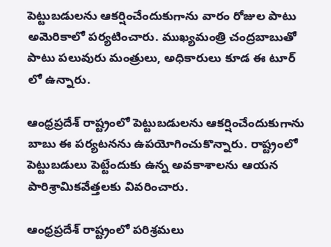పెట్టుబడులను ఆకర్షించేందుకుగాను వారం రోజుల పాటు అమెరికాలో పర్యటించారు. ముఖ్యమంత్రి చంద్రబాబుతో పాటు పలువురు మంత్రులు, అధికారులు కూడ ఈ టూర్ లో ఉన్నారు.

ఆంధ్రప్రదేశ్ రాష్ట్రంలో పెట్టుబడులను ఆకర్షించేందుకుగాను బాబు ఈ పర్యటనను ఉపయోగించుకొన్నారు. రాష్ట్రంలో పెట్టుబడులు పెట్టేందుకు ఉన్న అవకాశాలను ఆయన పారిశ్రామికవేత్తలకు వివరించారు.

ఆంధ్రప్రదేశ్ రాష్ట్రంలో పరిశ్రమలు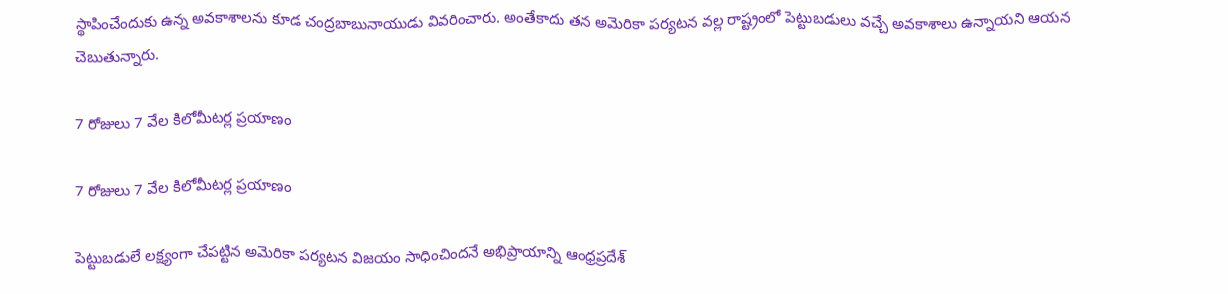స్థాపించేందుకు ఉన్న అవకాశాలను కూడ చంద్రబాబునాయుడు వివరించారు. అంతేకాదు తన అమెరికా పర్యటన వల్ల రాష్ట్రంలో పెట్టుబడులు వచ్చే అవకాశాలు ఉన్నాయని ఆయన చెబుతున్నారు.

7 రోజులు 7 వేల కిలోమీటర్ల ప్రయాణం

7 రోజులు 7 వేల కిలోమీటర్ల ప్రయాణం

పెట్టుబడులే లక్ష్యంగా చేపట్టిన అమెరికా పర్యటన విజయం సాధించిందనే అభిప్రాయాన్ని ఆంధ్రప్రదేశ్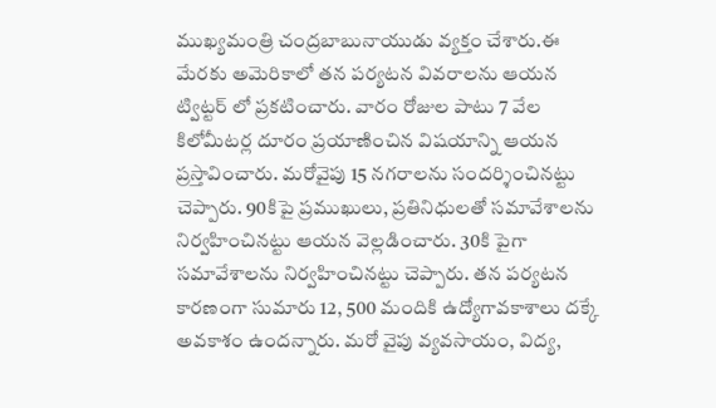ముఖ్యమంత్రి చంద్రబాబునాయుడు వ్యక్తం చేశారు.ఈ మేరకు అమెరికాలో తన పర్యటన వివరాలను ఆయన ట్విట్టర్ లో ప్రకటించారు. వారం రోజుల పాటు 7 వేల కిలోమీటర్ల దూరం ప్రయాణించిన విషయాన్ని ఆయన ప్రస్తావించారు. మరోవైపు 15 నగరాలను సందర్శించినట్టు చెప్పారు. 90కిపై ప్రముఖులు, ప్రతినిధులతో సమావేశాలను నిర్వహించినట్టు ఆయన వెల్లడించారు. 30కి పైగా సమావేశాలను నిర్వహించినట్టు చెప్పారు. తన పర్యటన కారణంగా సుమారు 12, 500 మందికి ఉద్యోగావకాశాలు దక్కే అవకాశం ఉందన్నారు. మరో వైపు వ్యవసాయం, విద్య,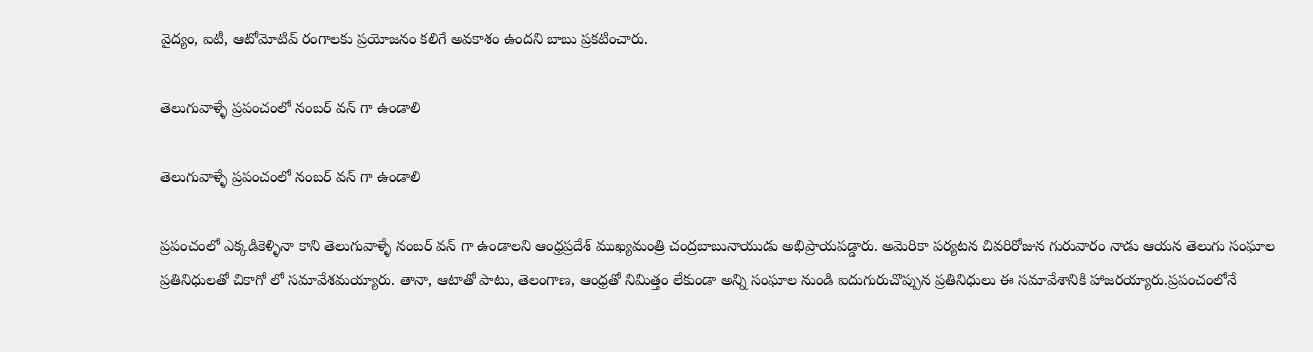వైద్యం, ఐటీ, ఆటోమోటివ్ రంగాలకు ప్రయోజనం కలిగే అవకాశం ఉందని బాబు ప్రకటించారు.

తెలుగువాళ్ళే ప్రపంచంలో నంబర్ వన్ గా ఉండాలి

తెలుగువాళ్ళే ప్రపంచంలో నంబర్ వన్ గా ఉండాలి

ప్రపంచంలో ఎక్కడికెళ్ళినా కాని తెలుగువాళ్ళే నంబర్ వన్ గా ఉండాలని ఆంధ్రప్రదేశ్ ముఖ్యమంత్రి చంద్రబాబునాయుడు అభిప్రాయపడ్డారు. అమెరికా పర్యటన చివరిరోజున గురువారం నాడు ఆయన తెలుగు సంఘాల ప్రతినిధులతో చికాగో లో సమావేశమయ్యారు. తానా, ఆటాతో పాటు, తెలంగాణ, ఆంధ్రతో నిమిత్తం లేకుండా అన్ని సంఘాల నుండి ఐదుగురుచొప్పున ప్రతినిధులు ఈ సమావేశానికి హాజరయ్యారు.ప్రపంచంలోనే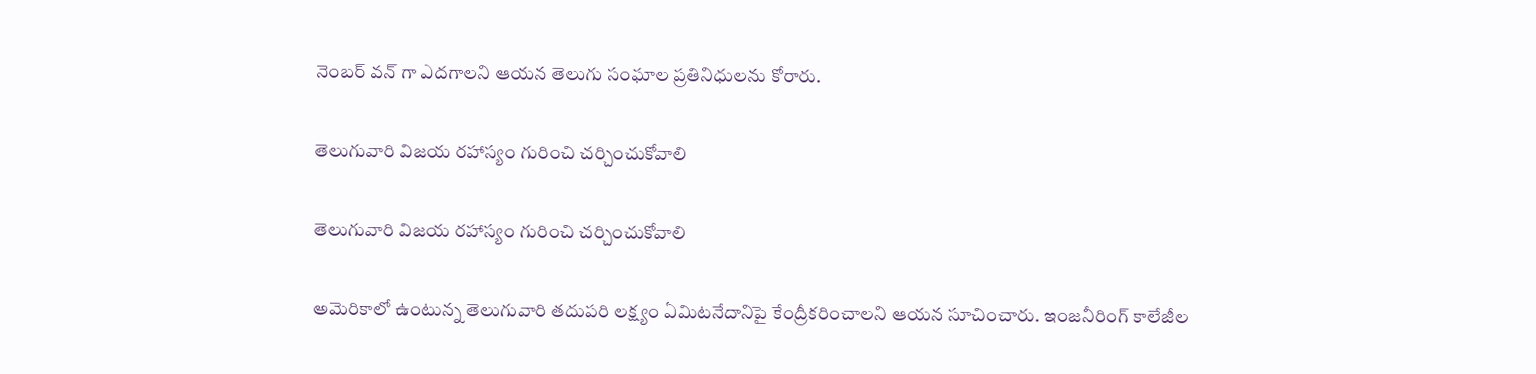నెంబర్ వన్ గా ఎదగాలని ఆయన తెలుగు సంఘాల ప్రతినిధులను కోరారు.

తెలుగువారి విజయ రహాస్యం గురించి చర్చించుకోవాలి

తెలుగువారి విజయ రహాస్యం గురించి చర్చించుకోవాలి

అమెరికాలో ఉంటున్న తెలుగువారి తదుపరి లక్ష్యం ఏమిటనేదానిపై కేంద్రీకరించాలని ఆయన సూచించారు. ఇంజనీరింగ్ కాలేజీల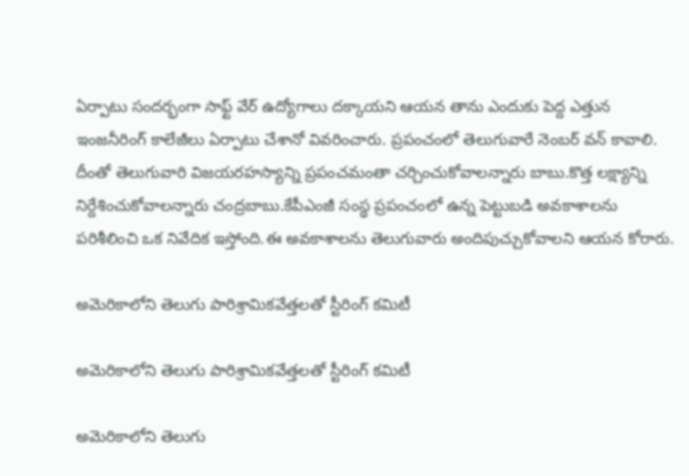ఏర్పాటు సందర్భంగా సాఫ్ట్ వేర్ ఉద్యోగాలు దక్కాయని ఆయన తాను ఎందుకు పెద్ద ఎత్తున ఇంజనీరింగ్ కాలేజీలు ఏర్పాటు చేశానో వివరించారు. ప్రపంచంలో తెలుగువారే నెంబర్ వన్ కావాలి. దీంతో తెలుగువారి విజయరహస్యాన్ని ప్రపంచమంతా చర్చించుకోవాలన్నారు బాబు.కొత్త లక్ష్యాన్ని నిర్దేశించుకోవాలన్నారు చంద్రబాబు.కేపీఎంజీ సంస్థ ప్రపంచంలో ఉన్న పెట్టుబడి అవకాశాలను పరిశీలించి ఒక నివేదిక ఇస్తోంది.ఈ అవకాశాలను తెలుగువారు అందిపుచ్చుకోవాలని ఆయన కోరారు.

అమెరికాలోని తెలుగు పారిశ్రామికవేత్తలతో స్టీరింగ్ కమిటీ

అమెరికాలోని తెలుగు పారిశ్రామికవేత్తలతో స్టీరింగ్ కమిటీ

అమెరికాలోని తెలుగు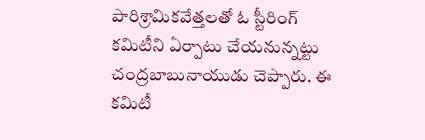పారిశ్రామికవేత్తలతో ఓ స్టీరింగ్ కమిటీని ఏర్పాటు చేయనున్నట్టు చంద్రబాబునాయుడు చెప్పారు. ఈ కమిటీ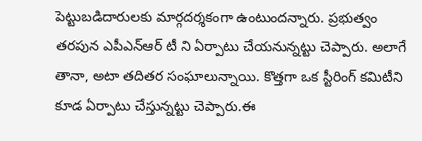పెట్టుబడిదారులకు మార్గదర్శకంగా ఉంటుందన్నారు. ప్రభుత్వం తరపున ఎపీఎన్ఆర్ టీ ని ఏర్పాటు చేయనున్నట్టు చెప్పారు. అలాగే తానా, అటా తదితర సంఘాలున్నాయి. కొత్తగా ఒక స్టీరింగ్ కమిటీని కూడ ఏర్పాటు చేస్తున్నట్టు చెప్పారు.ఈ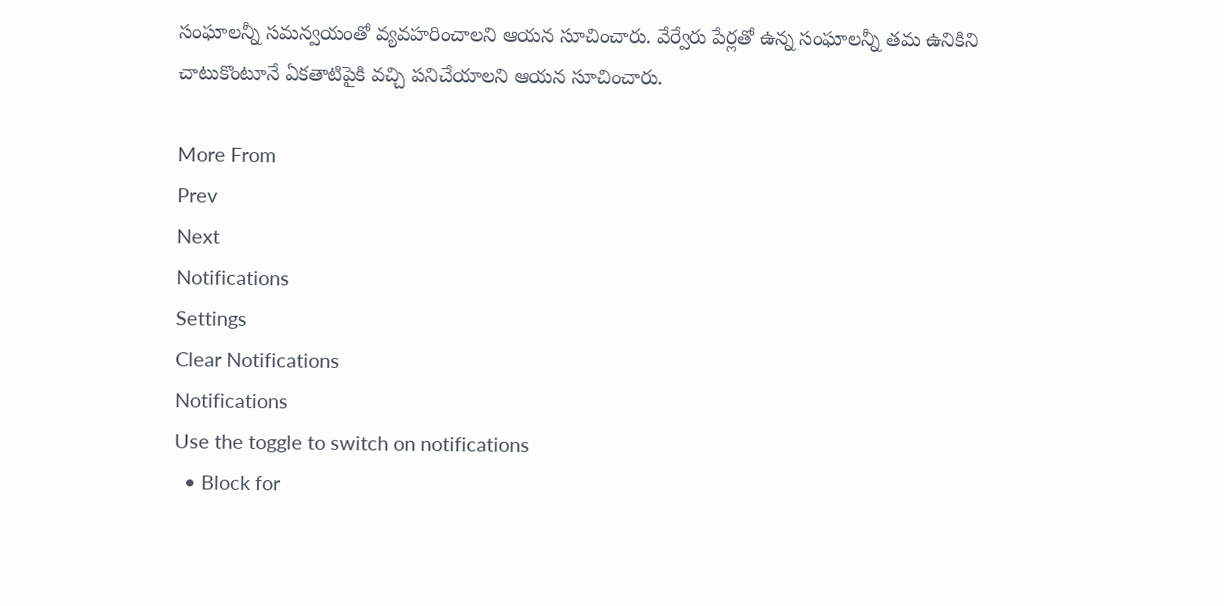సంఘాలన్నీ సమన్వయంతో వ్యవహరించాలని ఆయన సూచించారు. వేర్వేరు పేర్లతో ఉన్న సంఘాలన్నీ తమ ఉనికిని చాటుకొంటూనే ఏకతాటిపైకి వచ్చి పనిచేయాలని ఆయన సూచించారు.

More From
Prev
Next
Notifications
Settings
Clear Notifications
Notifications
Use the toggle to switch on notifications
  • Block for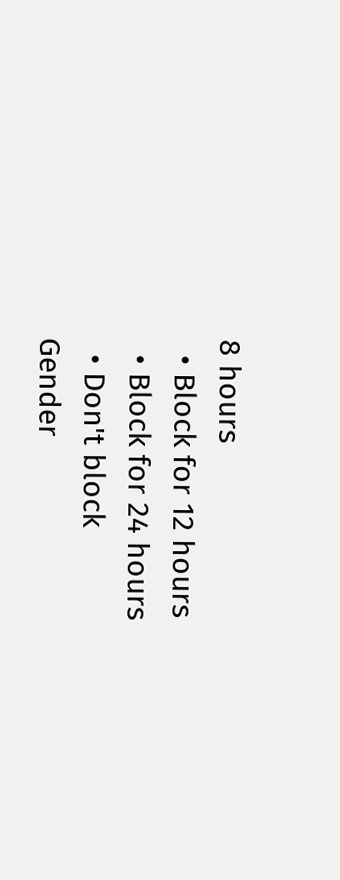8 hours
  • Block for 12 hours
  • Block for 24 hours
  • Don't block
Gender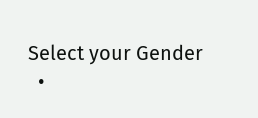Select your Gender
  •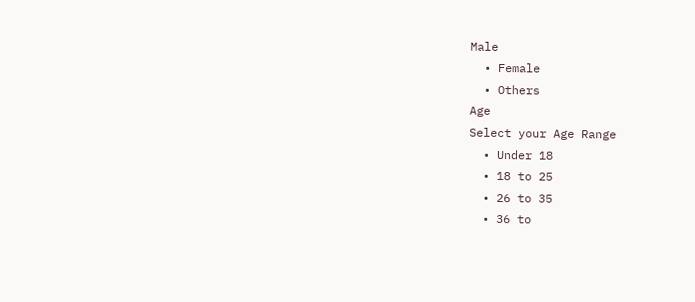Male
  • Female
  • Others
Age
Select your Age Range
  • Under 18
  • 18 to 25
  • 26 to 35
  • 36 to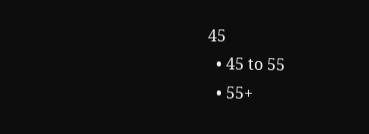45
  • 45 to 55
  • 55+